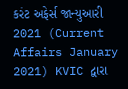કરંટ અફેર્સ જાન્યુઆરી 2021 (Current Affairs January 2021) KVIC દ્વારા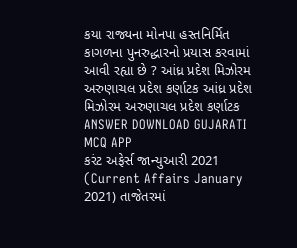કયા રાજ્યના મોનપા હસ્તનિર્મિત કાગળના પુનરુદ્ધારનો પ્રયાસ કરવામાં આવી રહ્યા છે ? આંધ્ર પ્રદેશ મિઝોરમ અરુણાચલ પ્રદેશ કર્ણાટક આંધ્ર પ્રદેશ મિઝોરમ અરુણાચલ પ્રદેશ કર્ણાટક ANSWER DOWNLOAD GUJARATI MCQ APP
કરંટ અફેર્સ જાન્યુઆરી 2021 (Current Affairs January 2021) તાજેતરમાં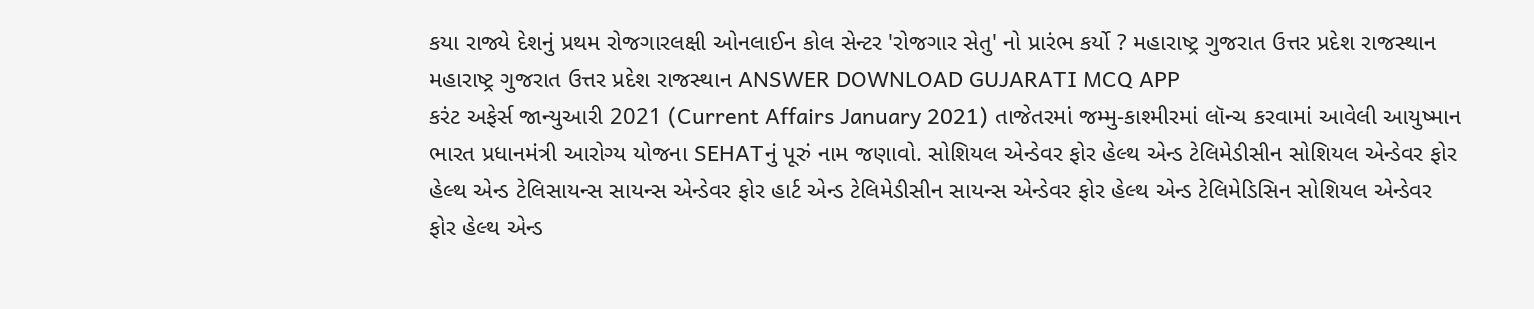કયા રાજ્યે દેશનું પ્રથમ રોજગારલક્ષી ઓનલાઈન કોલ સેન્ટર 'રોજગાર સેતુ' નો પ્રારંભ કર્યો ? મહારાષ્ટ્ર ગુજરાત ઉત્તર પ્રદેશ રાજસ્થાન મહારાષ્ટ્ર ગુજરાત ઉત્તર પ્રદેશ રાજસ્થાન ANSWER DOWNLOAD GUJARATI MCQ APP
કરંટ અફેર્સ જાન્યુઆરી 2021 (Current Affairs January 2021) તાજેતરમાં જમ્મુ-કાશ્મીરમાં લૉન્ચ કરવામાં આવેલી આયુષ્માન ભારત પ્રધાનમંત્રી આરોગ્ય યોજના SEHATનું પૂરું નામ જણાવો. સોશિયલ એન્ડેવર ફોર હેલ્થ એન્ડ ટેલિમેડીસીન સોશિયલ એન્ડેવર ફોર હેલ્થ એન્ડ ટેલિસાયન્સ સાયન્સ એન્ડેવર ફોર હાર્ટ એન્ડ ટેલિમેડીસીન સાયન્સ એન્ડેવર ફોર હેલ્થ એન્ડ ટેલિમેડિસિન સોશિયલ એન્ડેવર ફોર હેલ્થ એન્ડ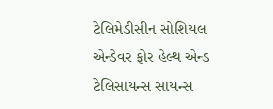ટેલિમેડીસીન સોશિયલ એન્ડેવર ફોર હેલ્થ એન્ડ ટેલિસાયન્સ સાયન્સ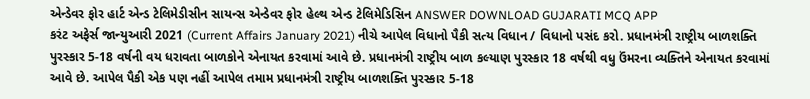એન્ડેવર ફોર હાર્ટ એન્ડ ટેલિમેડીસીન સાયન્સ એન્ડેવર ફોર હેલ્થ એન્ડ ટેલિમેડિસિન ANSWER DOWNLOAD GUJARATI MCQ APP
કરંટ અફેર્સ જાન્યુઆરી 2021 (Current Affairs January 2021) નીચે આપેલ વિધાનો પૈકી સત્ય વિધાન / વિધાનો પસંદ કરો. પ્રધાનમંત્રી રાષ્ટ્રીય બાળશક્તિ પુરસ્કાર 5-18 વર્ષની વય ધરાવતા બાળકોને એનાયત કરવામાં આવે છે. પ્રધાનમંત્રી રાષ્ટ્રીય બાળ કલ્યાણ પુરસ્કાર 18 વર્ષથી વધુ ઉંમરના વ્યક્તિને એનાયત કરવામાં આવે છે. આપેલ પૈકી એક પણ નહીં આપેલ તમામ પ્રધાનમંત્રી રાષ્ટ્રીય બાળશક્તિ પુરસ્કાર 5-18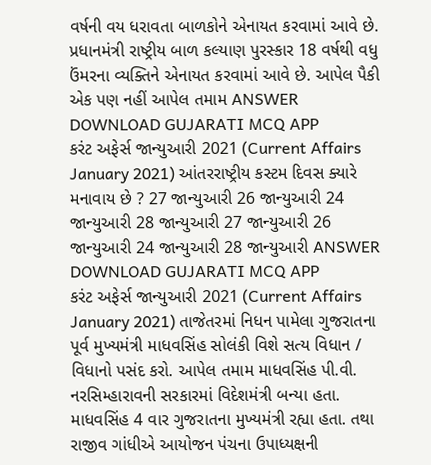વર્ષની વય ધરાવતા બાળકોને એનાયત કરવામાં આવે છે. પ્રધાનમંત્રી રાષ્ટ્રીય બાળ કલ્યાણ પુરસ્કાર 18 વર્ષથી વધુ ઉંમરના વ્યક્તિને એનાયત કરવામાં આવે છે. આપેલ પૈકી એક પણ નહીં આપેલ તમામ ANSWER DOWNLOAD GUJARATI MCQ APP
કરંટ અફેર્સ જાન્યુઆરી 2021 (Current Affairs January 2021) આંતરરાષ્ટ્રીય કસ્ટમ દિવસ ક્યારે મનાવાય છે ? 27 જાન્યુઆરી 26 જાન્યુઆરી 24 જાન્યુઆરી 28 જાન્યુઆરી 27 જાન્યુઆરી 26 જાન્યુઆરી 24 જાન્યુઆરી 28 જાન્યુઆરી ANSWER DOWNLOAD GUJARATI MCQ APP
કરંટ અફેર્સ જાન્યુઆરી 2021 (Current Affairs January 2021) તાજેતરમાં નિધન પામેલા ગુજરાતના પૂર્વ મુખ્યમંત્રી માધવસિંહ સોલંકી વિશે સત્ય વિધાન / વિધાનો પસંદ કરો. આપેલ તમામ માધવસિંહ પી.વી. નરસિમ્હારાવની સરકારમાં વિદેશમંત્રી બન્યા હતા. માધવસિંહ 4 વાર ગુજરાતના મુખ્યમંત્રી રહ્યા હતા. તથા રાજીવ ગાંધીએ આયોજન પંચના ઉપાધ્યક્ષની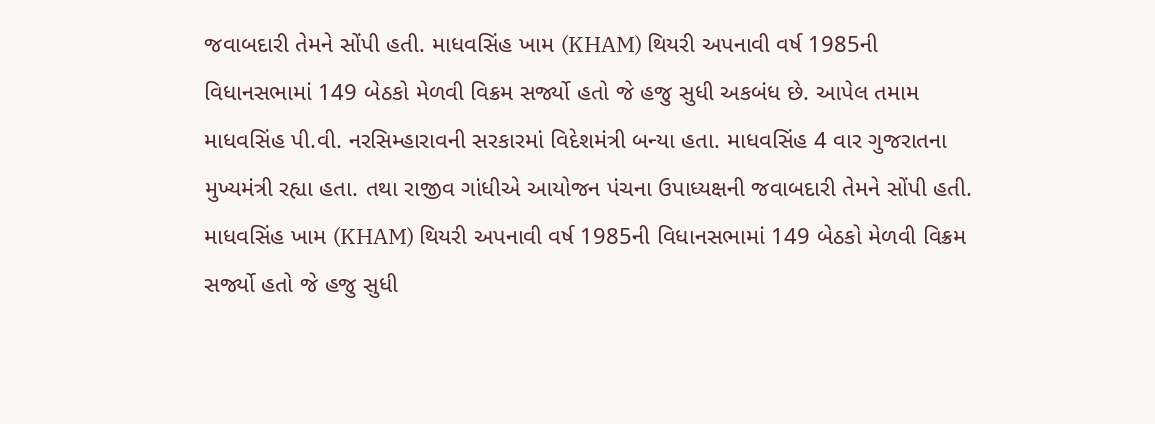જવાબદારી તેમને સોંપી હતી. માધવસિંહ ખામ (KHAM) થિયરી અપનાવી વર્ષ 1985ની વિધાનસભામાં 149 બેઠકો મેળવી વિક્રમ સર્જ્યો હતો જે હજુ સુધી અકબંધ છે. આપેલ તમામ માધવસિંહ પી.વી. નરસિમ્હારાવની સરકારમાં વિદેશમંત્રી બન્યા હતા. માધવસિંહ 4 વાર ગુજરાતના મુખ્યમંત્રી રહ્યા હતા. તથા રાજીવ ગાંધીએ આયોજન પંચના ઉપાધ્યક્ષની જવાબદારી તેમને સોંપી હતી. માધવસિંહ ખામ (KHAM) થિયરી અપનાવી વર્ષ 1985ની વિધાનસભામાં 149 બેઠકો મેળવી વિક્રમ સર્જ્યો હતો જે હજુ સુધી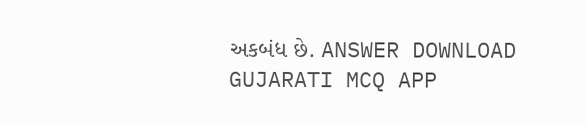અકબંધ છે. ANSWER DOWNLOAD GUJARATI MCQ APP